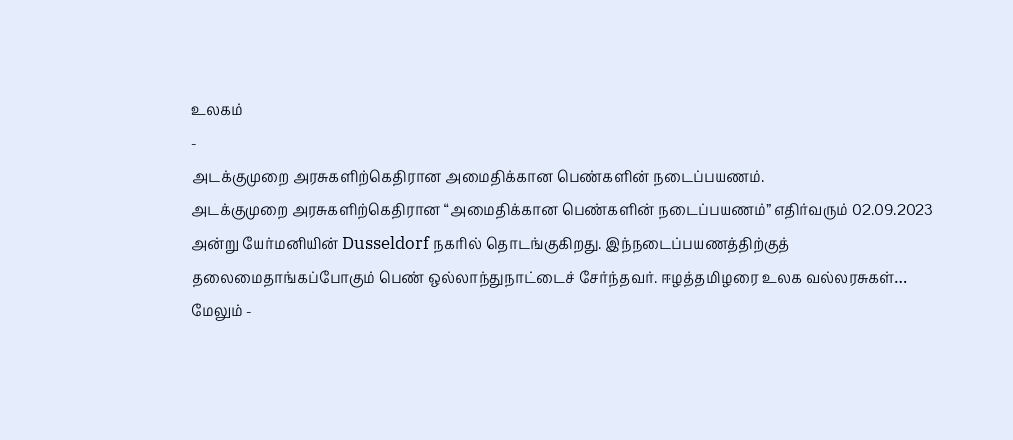உலகம்
-
அடக்குமுறை அரசுகளிற்கெதிரான அமைதிக்கான பெண்களின் நடைப்பயணம்.
அடக்குமுறை அரசுகளிற்கெதிரான “அமைதிக்கான பெண்களின் நடைப்பயணம்” எதிர்வரும் 02.09.2023 அன்று யேர்மனியின் Dusseldorf நகரில் தொடங்குகிறது. இந்நடைப்பயணத்திற்குத் தலைமைதாங்கப்போகும் பெண் ஒல்லாந்துநாட்டைச் சேர்ந்தவர். ஈழத்தமிழரை உலக வல்லரசுகள்…
மேலும் -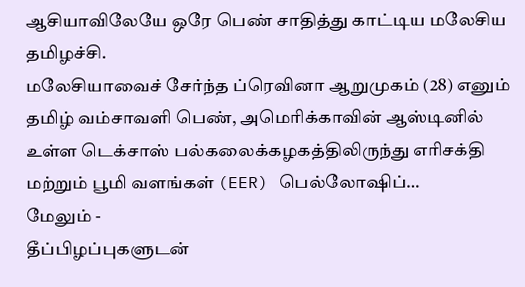ஆசியாவிலேயே ஒரே பெண் சாதித்து காட்டிய மலேசிய தமிழச்சி.
மலேசியாவைச் சேர்ந்த ப்ரெவினா ஆறுமுகம் (28) எனும் தமிழ் வம்சாவளி பெண், அமெரிக்காவின் ஆஸ்டினில் உள்ள டெக்சாஸ் பல்கலைக்கழகத்திலிருந்து எரிசக்தி மற்றும் பூமி வளங்கள் (EER) பெல்லோஷிப்…
மேலும் -
தீப்பிழப்புகளுடன்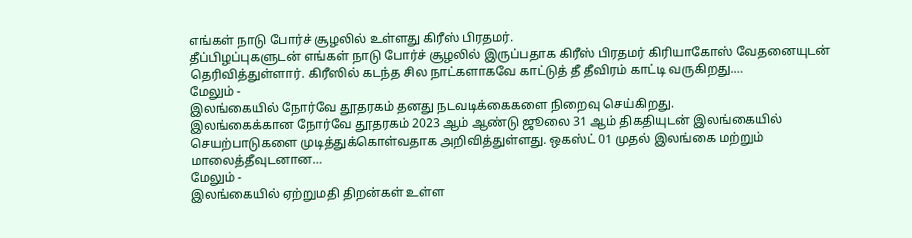எங்கள் நாடு போர்ச் சூழலில் உள்ளது கிரீஸ் பிரதமர்.
தீப்பிழப்புகளுடன் எங்கள் நாடு போர்ச் சூழலில் இருப்பதாக கிரீஸ் பிரதமர் கிரியாகோஸ் வேதனையுடன் தெரிவித்துள்ளார். கிரீஸில் கடந்த சில நாட்களாகவே காட்டுத் தீ தீவிரம் காட்டி வருகிறது.…
மேலும் -
இலங்கையில் நோர்வே தூதரகம் தனது நடவடிக்கைகளை நிறைவு செய்கிறது.
இலங்கைக்கான நோர்வே தூதரகம் 2023 ஆம் ஆண்டு ஜூலை 31 ஆம் திகதியுடன் இலங்கையில் செயற்பாடுகளை முடித்துக்கொள்வதாக அறிவித்துள்ளது. ஒகஸ்ட் 01 முதல் இலங்கை மற்றும் மாலைத்தீவுடனான…
மேலும் -
இலங்கையில் ஏற்றுமதி திறன்கள் உள்ள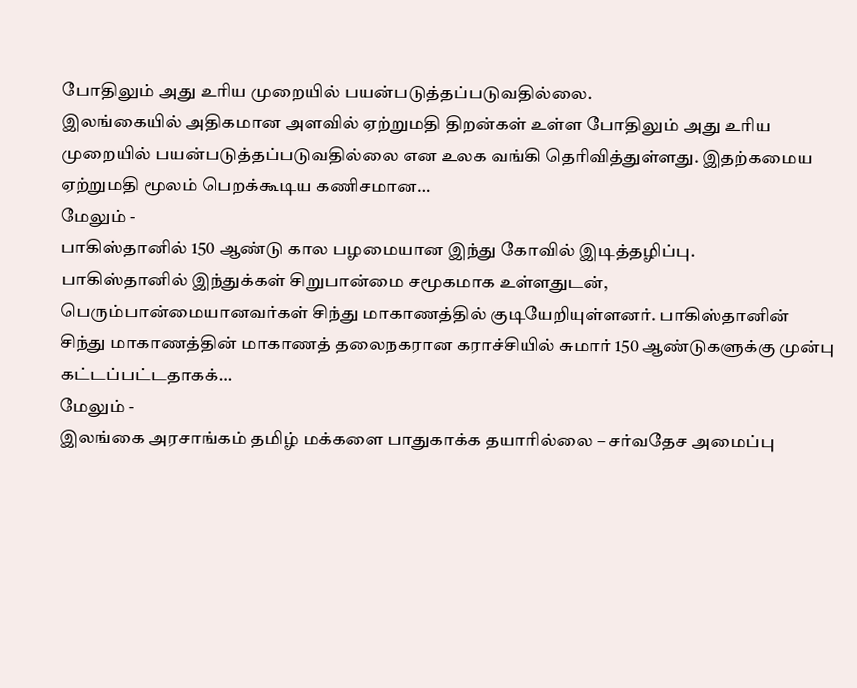போதிலும் அது உரிய முறையில் பயன்படுத்தப்படுவதில்லை.
இலங்கையில் அதிகமான அளவில் ஏற்றுமதி திறன்கள் உள்ள போதிலும் அது உரிய முறையில் பயன்படுத்தப்படுவதில்லை என உலக வங்கி தெரிவித்துள்ளது. இதற்கமைய ஏற்றுமதி மூலம் பெறக்கூடிய கணிசமான…
மேலும் -
பாகிஸ்தானில் 150 ஆண்டு கால பழமையான இந்து கோவில் இடித்தழிப்பு.
பாகிஸ்தானில் இந்துக்கள் சிறுபான்மை சமூகமாக உள்ளதுடன், பெரும்பான்மையானவர்கள் சிந்து மாகாணத்தில் குடியேறியுள்ளனர். பாகிஸ்தானின் சிந்து மாகாணத்தின் மாகாணத் தலைநகரான கராச்சியில் சுமார் 150 ஆண்டுகளுக்கு முன்பு கட்டப்பட்டதாகக்…
மேலும் -
இலங்கை அரசாங்கம் தமிழ் மக்களை பாதுகாக்க தயாரில்லை – சர்வதேச அமைப்பு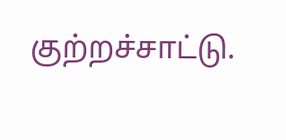குற்றச்சாட்டு.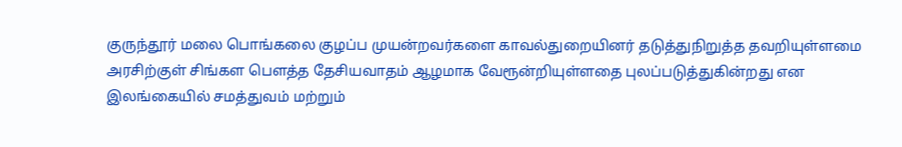குருந்தூர் மலை பொங்கலை குழப்ப முயன்றவர்களை காவல்துறையினர் தடுத்துநிறுத்த தவறியுள்ளமை அரசிற்குள் சிங்கள பௌத்த தேசியவாதம் ஆழமாக வேரூன்றியுள்ளதை புலப்படுத்துகின்றது என இலங்கையில் சமத்துவம் மற்றும்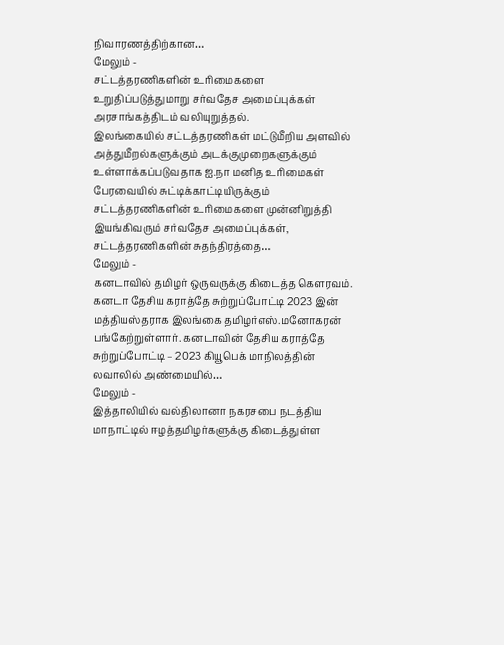நிவாரணத்திற்கான…
மேலும் -
சட்டத்தரணிகளின் உரிமைகளை உறுதிப்படுத்துமாறு சர்வதேச அமைப்புக்கள் அரசாங்கத்திடம் வலியுறுத்தல்.
இலங்கையில் சட்டத்தரணிகள் மட்டுமீறிய அளவில் அத்துமீறல்களுக்கும் அடக்குமுறைகளுக்கும் உள்ளாக்கப்படுவதாக ஐ.நா மனித உரிமைகள் பேரவையில் சுட்டிக்காட்டியிருக்கும் சட்டத்தரணிகளின் உரிமைகளை முன்னிறுத்தி இயங்கிவரும் சர்வதேச அமைப்புக்கள், சட்டத்தரணிகளின் சுதந்திரத்தை…
மேலும் -
கனடாவில் தமிழர் ஒருவருக்கு கிடைத்த கௌரவம்.
கனடா தேசிய கராத்தே சுற்றுப்போட்டி 2023 இன் மத்தியஸ்தராக இலங்கை தமிழர்எஸ்.மனோகரன் பங்கேற்றுள்ளார். கனடாவின் தேசிய கராத்தே சுற்றுப்போட்டி – 2023 கியூபெக் மாநிலத்தின் லவாலில் அண்மையில்…
மேலும் -
இத்தாலியில் வல்திலானா நகரசபை நடத்திய மாநாட்டில் ஈழத்தமிழர்களுக்கு கிடைத்துள்ள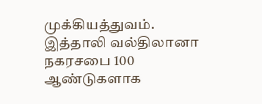முக்கியத்துவம்.
இத்தாலி வல்திலானா நகரசபை 100 ஆண்டுகளாக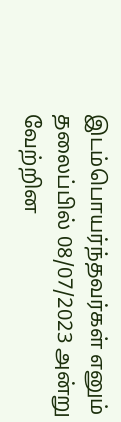இடம்பொயர்ந்தவர்கள் எனும் தலைப்பில் 08/07/2023 அன்று வேற்றின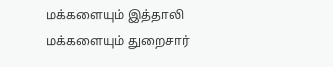மக்களையும் இத்தாலி மக்களையும் துறைசார்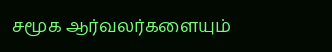சமூக ஆர்வலர்களையும்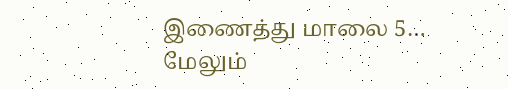இணைத்து மாலை 5…
மேலும்